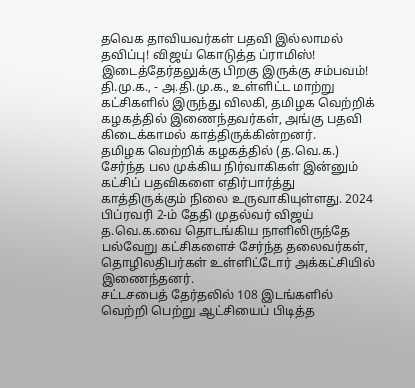தவெக தாவியவர்கள் பதவி இல்லாமல் தவிப்பு! விஜய் கொடுத்த ப்ராமிஸ்! இடைத்தேர்தலுக்கு பிறகு இருக்கு சம்பவம்!
தி.மு.க., - அ.தி.மு.க., உள்ளிட்ட மாற்று கட்சிகளில் இருந்து விலகி, தமிழக வெற்றிக் கழகத்தில் இணைந்தவர்கள், அங்கு பதவி கிடைக்காமல் காத்திருக்கின்றனர்.
தமிழக வெற்றிக் கழகத்தில் (த.வெ.க.) சேர்ந்த பல முக்கிய நிர்வாகிகள் இன்னும் கட்சிப் பதவிகளை எதிர்பார்த்து காத்திருக்கும் நிலை உருவாகியுள்ளது. 2024 பிப்ரவரி 2-ம் தேதி முதல்வர் விஜய் த.வெ.க.வை தொடங்கிய நாளிலிருந்தே பல்வேறு கட்சிகளைச் சேர்ந்த தலைவர்கள், தொழிலதிபர்கள் உள்ளிட்டோர் அக்கட்சியில் இணைந்தனர்.
சட்டசபைத் தேர்தலில் 108 இடங்களில் வெற்றி பெற்று ஆட்சியைப் பிடித்த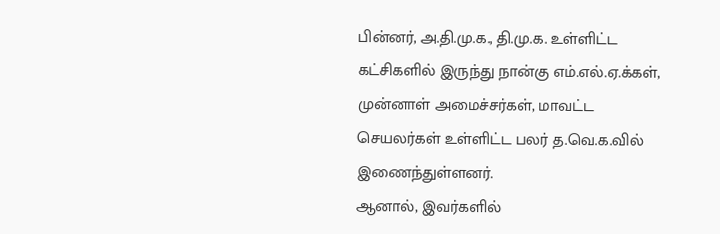பின்னர், அ.தி.மு.க., தி.மு.க. உள்ளிட்ட கட்சிகளில் இருந்து நான்கு எம்.எல்.ஏ.க்கள், முன்னாள் அமைச்சர்கள், மாவட்ட செயலர்கள் உள்ளிட்ட பலர் த.வெ.க.வில் இணைந்துள்ளனர்.
ஆனால், இவர்களில்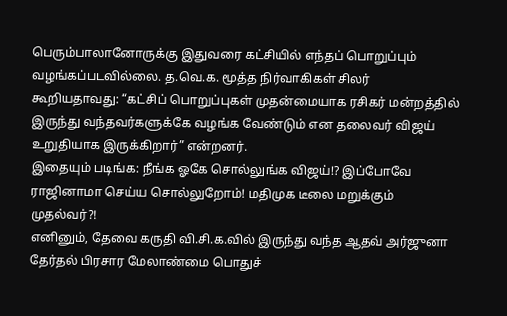பெரும்பாலானோருக்கு இதுவரை கட்சியில் எந்தப் பொறுப்பும் வழங்கப்படவில்லை. த.வெ.க. மூத்த நிர்வாகிகள் சிலர் கூறியதாவது: “கட்சிப் பொறுப்புகள் முதன்மையாக ரசிகர் மன்றத்தில் இருந்து வந்தவர்களுக்கே வழங்க வேண்டும் என தலைவர் விஜய் உறுதியாக இருக்கிறார்” என்றனர்.
இதையும் படிங்க: நீங்க ஓகே சொல்லுங்க விஜய்!? இப்போவே ராஜினாமா செய்ய சொல்லுறோம்! மதிமுக டீலை மறுக்கும் முதல்வர்?!
எனினும், தேவை கருதி வி.சி.க.வில் இருந்து வந்த ஆதவ் அர்ஜுனா தேர்தல் பிரசார மேலாண்மை பொதுச்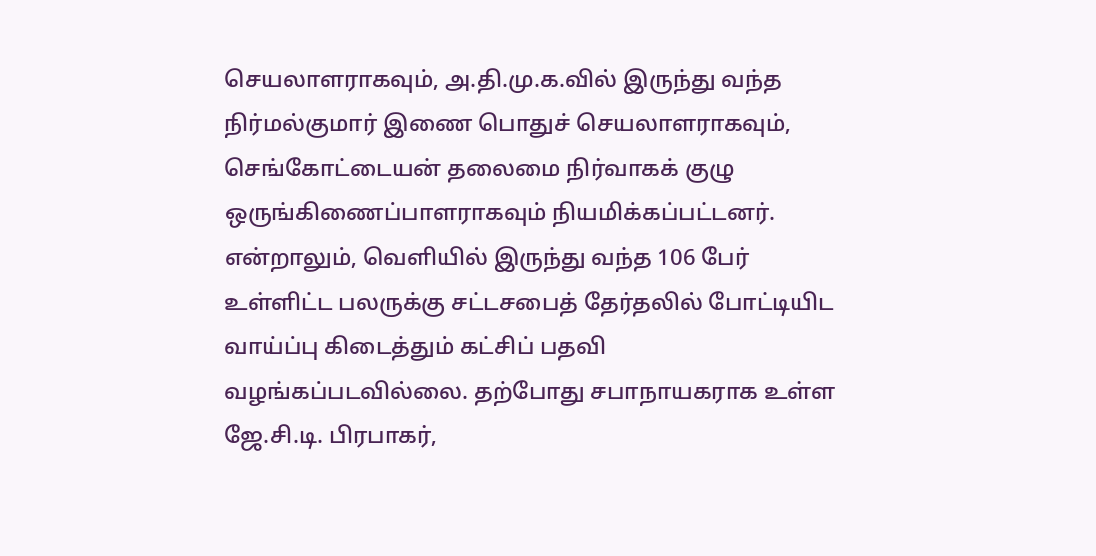செயலாளராகவும், அ.தி.மு.க.வில் இருந்து வந்த நிர்மல்குமார் இணை பொதுச் செயலாளராகவும், செங்கோட்டையன் தலைமை நிர்வாகக் குழு ஒருங்கிணைப்பாளராகவும் நியமிக்கப்பட்டனர்.
என்றாலும், வெளியில் இருந்து வந்த 106 பேர் உள்ளிட்ட பலருக்கு சட்டசபைத் தேர்தலில் போட்டியிட வாய்ப்பு கிடைத்தும் கட்சிப் பதவி வழங்கப்படவில்லை. தற்போது சபாநாயகராக உள்ள ஜே.சி.டி. பிரபாகர்,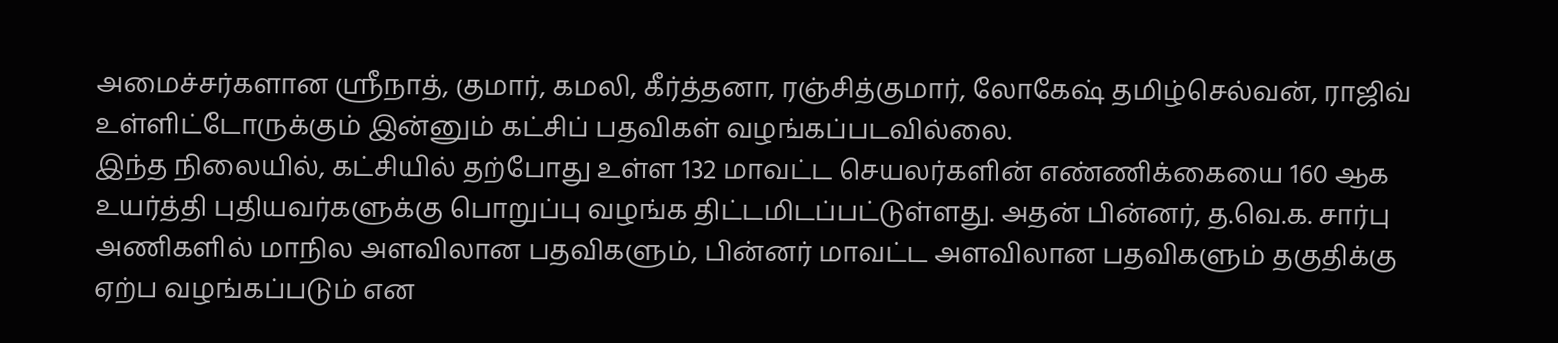அமைச்சர்களான ஸ்ரீநாத், குமார், கமலி, கீர்த்தனா, ரஞ்சித்குமார், லோகேஷ் தமிழ்செல்வன், ராஜிவ் உள்ளிட்டோருக்கும் இன்னும் கட்சிப் பதவிகள் வழங்கப்படவில்லை.
இந்த நிலையில், கட்சியில் தற்போது உள்ள 132 மாவட்ட செயலர்களின் எண்ணிக்கையை 160 ஆக உயர்த்தி புதியவர்களுக்கு பொறுப்பு வழங்க திட்டமிடப்பட்டுள்ளது. அதன் பின்னர், த.வெ.க. சார்பு அணிகளில் மாநில அளவிலான பதவிகளும், பின்னர் மாவட்ட அளவிலான பதவிகளும் தகுதிக்கு ஏற்ப வழங்கப்படும் என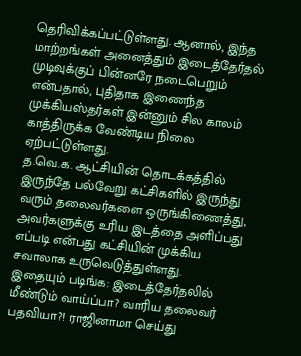தெரிவிக்கப்பட்டுள்ளது. ஆனால், இந்த மாற்றங்கள் அனைத்தும் இடைத்தேர்தல் முடிவுக்குப் பின்னரே நடைபெறும் என்பதால், புதிதாக இணைந்த முக்கியஸ்தர்கள் இன்னும் சில காலம் காத்திருக்க வேண்டிய நிலை ஏற்பட்டுள்ளது.
த.வெ.க. ஆட்சியின் தொடக்கத்தில் இருந்தே பல்வேறு கட்சிகளில் இருந்து வரும் தலைவர்களை ஒருங்கிணைத்து, அவர்களுக்கு உரிய இடத்தை அளிப்பது எப்படி என்பது கட்சியின் முக்கிய சவாலாக உருவெடுத்துள்ளது.
இதையும் படிங்க: இடைத்தேர்தலில் மீண்டும் வாய்ப்பா? வாரிய தலைவர் பதவியா?! ராஜினாமா செய்து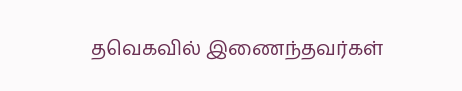தவெகவில் இணைந்தவர்கள்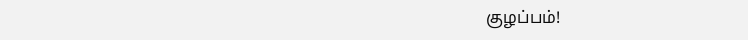குழப்பம்!